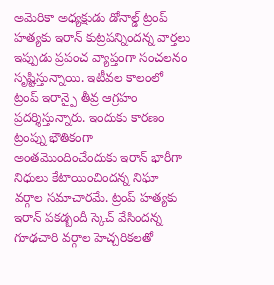అమెరికా అధ్యక్షుడు డోనాల్డ్ ట్రంప్ హత్యకు ఇరాన్ కుట్రపన్నిందన్న వార్తలు ఇప్పుడు ప్రపంచ వ్యాప్తంగా సంచలనం సృష్టిస్తున్నాయి. ఇటీవల కాలంలో ట్రంప్ ఇరాన్పై తీవ్ర ఆగ్రహం ప్రదర్శిస్తున్నారు. ఇందుకు కారణం ట్రంప్ను భౌతికంగా అంతమొందించేందుకు ఇరాన్ భారీగా నిధులు కేటాయించిందన్న నిఘా వర్గాల సమాచారమే. ట్రంప్ హత్యకు ఇరాన్ పకడ్బందీ స్కెచ్ వేసిందన్న గూఢచారి వర్గాల హెచ్చరికలతో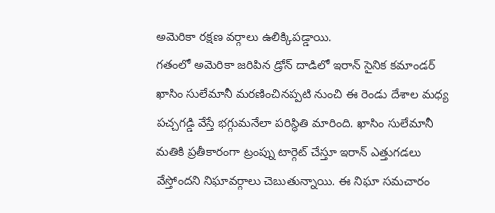అమెరికా రక్షణ వర్గాలు ఉలిక్కిపడ్డాయి.
గతంలో అమెరికా జరిపిన డ్రోన్ దాడిలో ఇరాన్ సైనిక కమాండర్ ఖాసిం సులేమానీ మరణించినప్పటి నుంచి ఈ రెండు దేశాల మధ్య పచ్చగడ్డి వేస్తే భగ్గుమనేలా పరిస్థితి మారింది. ఖాసిం సులేమానీ మతికి ప్రతీకారంగా ట్రంప్ను టార్గెట్ చేస్తూ ఇరాన్ ఎత్తుగడలు వేస్తోందని నిఘావర్గాలు చెబుతున్నాయి. ఈ నిఘా సమచారం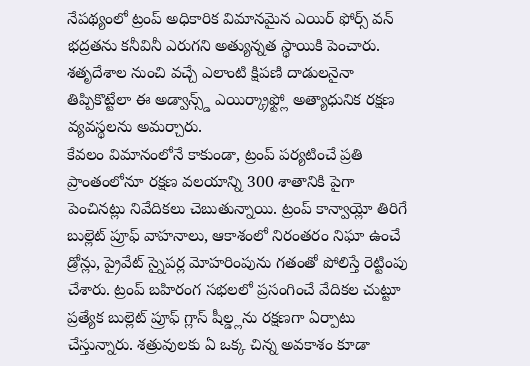నేపథ్యంలో ట్రంప్ అధికారిక విమానమైన ఎయిర్ ఫోర్స్ వన్ భద్రతను కనీవినీ ఎరుగని అత్యున్నత స్థాయికి పెంచారు. శతృదేశాల నుంచి వచ్చే ఎలాంటి క్షిపణి దాడులనైనా తిప్పికొట్టేలా ఈ అడ్వాన్స్డ్ ఎయిర్క్రాఫ్ట్లో అత్యాధునిక రక్షణ వ్యవస్థలను అమర్చారు.
కేవలం విమానంలోనే కాకుండా, ట్రంప్ పర్యటించే ప్రతి ప్రాంతంలోనూ రక్షణ వలయాన్ని 300 శాతానికి పైగా పెంచినట్లు నివేదికలు చెబుతున్నాయి. ట్రంప్ కాన్వాయ్లో తిరిగే బుల్లెట్ ప్రూఫ్ వాహనాలు, ఆకాశంలో నిరంతరం నిఘా ఉంచే డ్రోన్లు, ప్రైవేట్ స్నైపర్ల మోహరింపును గతంతో పోలిస్తే రెట్టింపు చేశారు. ట్రంప్ బహిరంగ సభలలో ప్రసంగించే వేదికల చుట్టూ ప్రత్యేక బుల్లెట్ ప్రూఫ్ గ్లాస్ షీల్డ్లను రక్షణగా ఏర్పాటు చేస్తున్నారు. శత్రువులకు ఏ ఒక్క చిన్న అవకాశం కూడా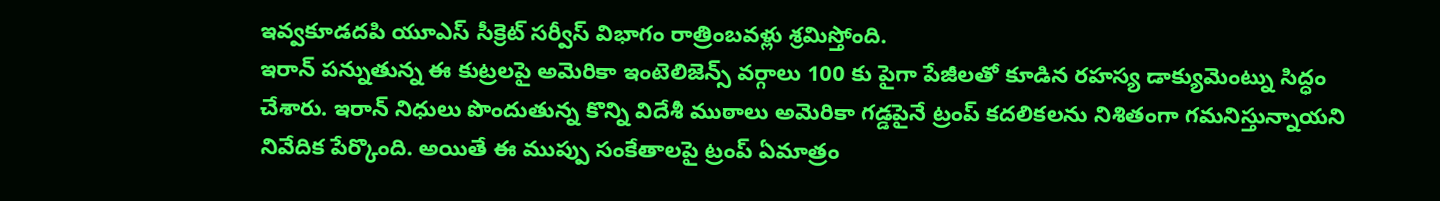ఇవ్వకూడదపి యూఎస్ సీక్రెట్ సర్వీస్ విభాగం రాత్రింబవళ్లు శ్రమిస్తోంది.
ఇరాన్ పన్నుతున్న ఈ కుట్రలపై అమెరికా ఇంటెలిజెన్స్ వర్గాలు 100 కు పైగా పేజీలతో కూడిన రహస్య డాక్యుమెంట్ను సిద్ధం చేశారు. ఇరాన్ నిధులు పొందుతున్న కొన్ని విదేశీ ముఠాలు అమెరికా గడ్డపైనే ట్రంప్ కదలికలను నిశితంగా గమనిస్తున్నాయని నివేదిక పేర్కొంది. అయితే ఈ ముప్పు సంకేతాలపై ట్రంప్ ఏమాత్రం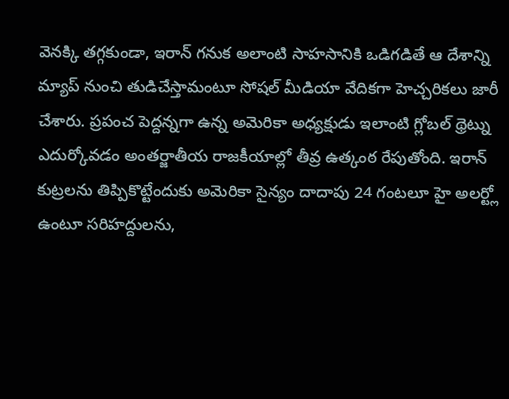వెనక్కి తగ్గకుండా, ఇరాన్ గనుక అలాంటి సాహసానికి ఒడిగడితే ఆ దేశాన్ని మ్యాప్ నుంచి తుడిచేస్తామంటూ సోషల్ మీడియా వేదికగా హెచ్చరికలు జారీ చేశారు. ప్రపంచ పెద్దన్నగా ఉన్న అమెరికా అధ్యక్షుడు ఇలాంటి గ్లోబల్ థ్రెట్ను ఎదుర్కోవడం అంతర్జాతీయ రాజకీయాల్లో తీవ్ర ఉత్కంఠ రేపుతోంది. ఇరాన్ కుట్రలను తిప్పికొట్టేందుకు అమెరికా సైన్యం దాదాపు 24 గంటలూ హై అలర్ట్లో ఉంటూ సరిహద్దులను,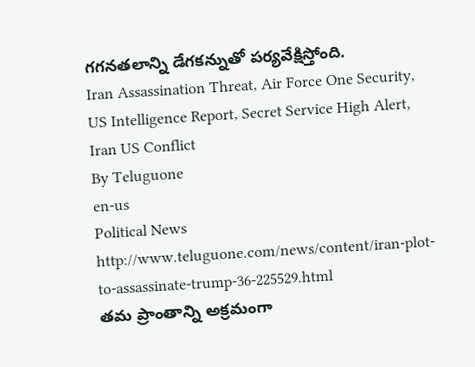గగనతలాన్ని డేగకన్నుతో పర్యవేక్షిస్తోంది.
Iran Assassination Threat, Air Force One Security, US Intelligence Report, Secret Service High Alert, Iran US Conflict
By Teluguone
en-us
Political News
http://www.teluguone.com/news/content/iran-plot-to-assassinate-trump-36-225529.html
తమ ప్రాంతాన్ని అక్రమంగా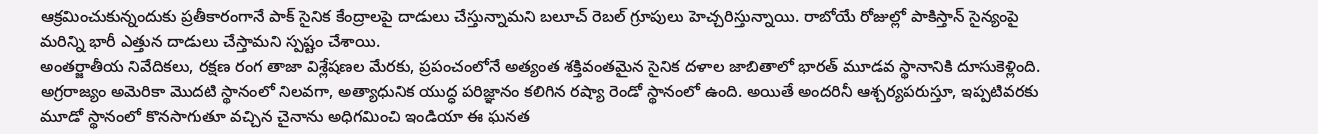ఆక్రమించుకున్నందుకు ప్రతీకారంగానే పాక్ సైనిక కేంద్రాలపై దాడులు చేస్తున్నామని బలూచ్ రెబల్ గ్రూపులు హెచ్చరిస్తున్నాయి. రాబోయే రోజుల్లో పాకిస్తాన్ సైన్యంపై మరిన్ని భారీ ఎత్తున దాడులు చేస్తామని స్పష్టం చేశాయి.
అంతర్జాతీయ నివేదికలు, రక్షణ రంగ తాజా విశ్లేషణల మేరకు, ప్రపంచంలోనే అత్యంత శక్తివంతమైన సైనిక దళాల జాబితాలో భారత్ మూడవ స్థానానికి దూసుకెళ్లింది. అగ్రరాజ్యం అమెరికా మొదటి స్థానంలో నిలవగా, అత్యాధునిక యుద్ధ పరిజ్ఞానం కలిగిన రష్యా రెండో స్థానంలో ఉంది. అయితే అందరినీ ఆశ్చర్యపరుస్తూ, ఇప్పటివరకు మూడో స్థానంలో కొనసాగుతూ వచ్చిన చైనాను అధిగమించి ఇండియా ఈ ఘనత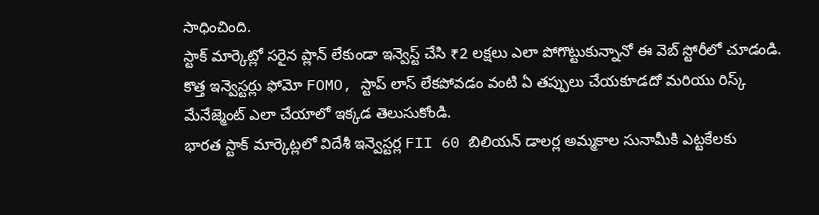సాధించింది.
స్టాక్ మార్కెట్లో సరైన ప్లాన్ లేకుండా ఇన్వెస్ట్ చేసి ₹2 లక్షలు ఎలా పోగొట్టుకున్నానో ఈ వెబ్ స్టోరీలో చూడండి. కొత్త ఇన్వెస్టర్లు ఫోమో FOMO, స్టాప్ లాస్ లేకపోవడం వంటి ఏ తప్పులు చేయకూడదో మరియు రిస్క్ మేనేజ్మెంట్ ఎలా చేయాలో ఇక్కడ తెలుసుకోండి.
భారత స్టాక్ మార్కెట్లలో విదేశీ ఇన్వెస్టర్ల FII 60 బిలియన్ డాలర్ల అమ్మకాల సునామీకి ఎట్టకేలకు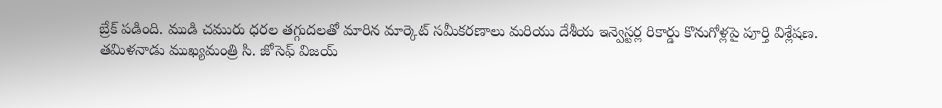బ్రేక్ పడింది. ముడి చమురు ధరల తగ్గుదలతో మారిన మార్కెట్ సమీకరణాలు మరియు దేశీయ ఇన్వెస్టర్ల రికార్డు కొనుగోళ్లపై పూర్తి విశ్లేషణ.
తమిళనాడు ముఖ్యమంత్రి సి. జోసెఫ్ విజయ్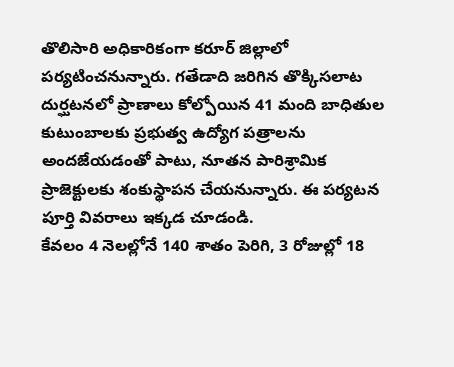తొలిసారి అధికారికంగా కరూర్ జిల్లాలో పర్యటించనున్నారు. గతేడాది జరిగిన తొక్కిసలాట దుర్ఘటనలో ప్రాణాలు కోల్పోయిన 41 మంది బాధితుల కుటుంబాలకు ప్రభుత్వ ఉద్యోగ పత్రాలను అందజేయడంతో పాటు, నూతన పారిశ్రామిక ప్రాజెక్టులకు శంకుస్థాపన చేయనున్నారు. ఈ పర్యటన పూర్తి వివరాలు ఇక్కడ చూడండి.
కేవలం 4 నెలల్లోనే 140 శాతం పెరిగి, 3 రోజుల్లో 18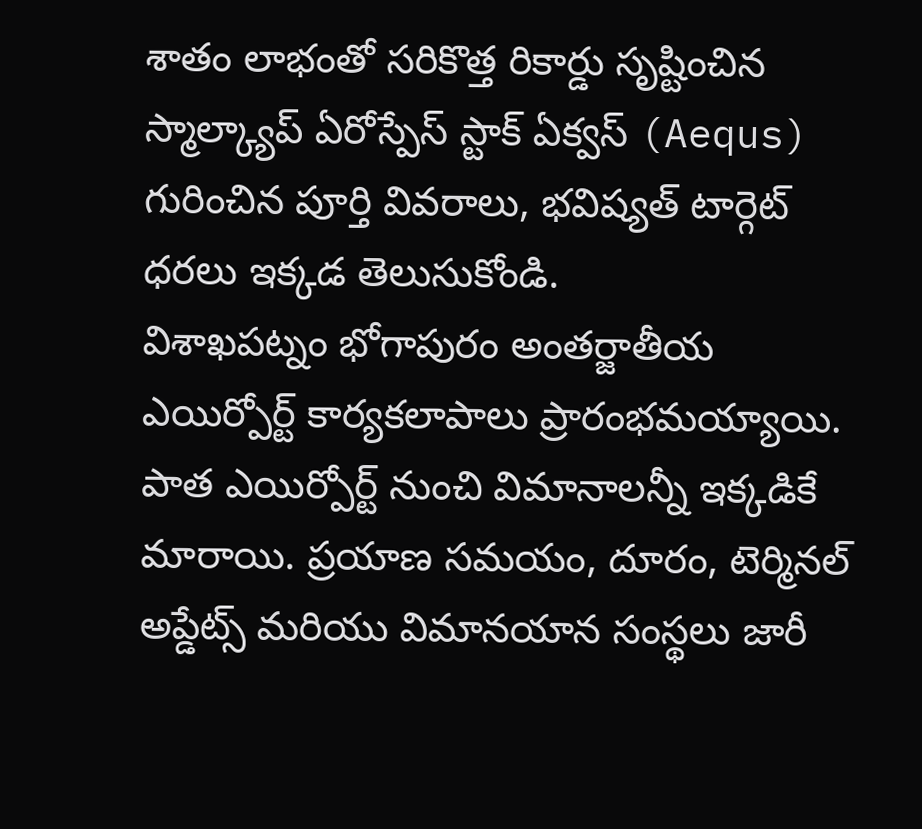శాతం లాభంతో సరికొత్త రికార్డు సృష్టించిన స్మాల్క్యాప్ ఏరోస్పేస్ స్టాక్ ఏక్వస్ (Aequs) గురించిన పూర్తి వివరాలు, భవిష్యత్ టార్గెట్ ధరలు ఇక్కడ తెలుసుకోండి.
విశాఖపట్నం భోగాపురం అంతర్జాతీయ ఎయిర్పోర్ట్ కార్యకలాపాలు ప్రారంభమయ్యాయి. పాత ఎయిర్పోర్ట్ నుంచి విమానాలన్నీ ఇక్కడికే మారాయి. ప్రయాణ సమయం, దూరం, టెర్మినల్ అప్డేట్స్ మరియు విమానయాన సంస్థలు జారీ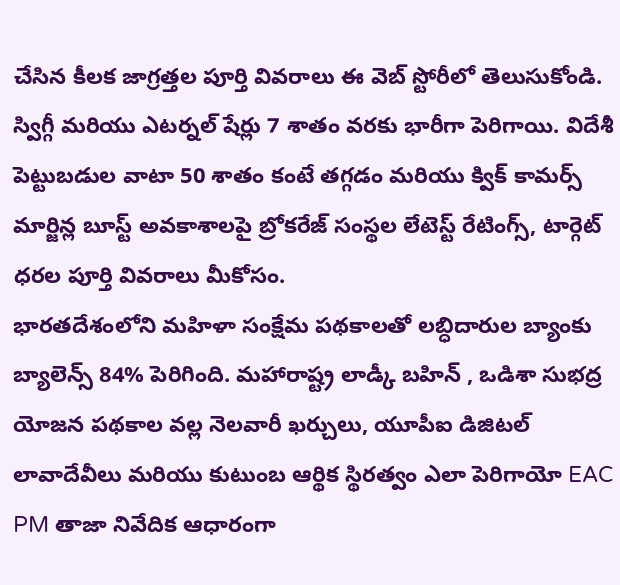చేసిన కీలక జాగ్రత్తల పూర్తి వివరాలు ఈ వెబ్ స్టోరీలో తెలుసుకోండి.
స్విగ్గీ మరియు ఎటర్నల్ షేర్లు 7 శాతం వరకు భారీగా పెరిగాయి. విదేశీ పెట్టుబడుల వాటా 50 శాతం కంటే తగ్గడం మరియు క్విక్ కామర్స్ మార్జిన్ల బూస్ట్ అవకాశాలపై బ్రోకరేజ్ సంస్థల లేటెస్ట్ రేటింగ్స్, టార్గెట్ ధరల పూర్తి వివరాలు మీకోసం.
భారతదేశంలోని మహిళా సంక్షేమ పథకాలతో లబ్ధిదారుల బ్యాంకు బ్యాలెన్స్ 84% పెరిగింది. మహారాష్ట్ర లాడ్కీ బహిన్ , ఒడిశా సుభద్ర యోజన పథకాల వల్ల నెలవారీ ఖర్చులు, యూపీఐ డిజిటల్ లావాదేవీలు మరియు కుటుంబ ఆర్థిక స్థిరత్వం ఎలా పెరిగాయో EAC PM తాజా నివేదిక ఆధారంగా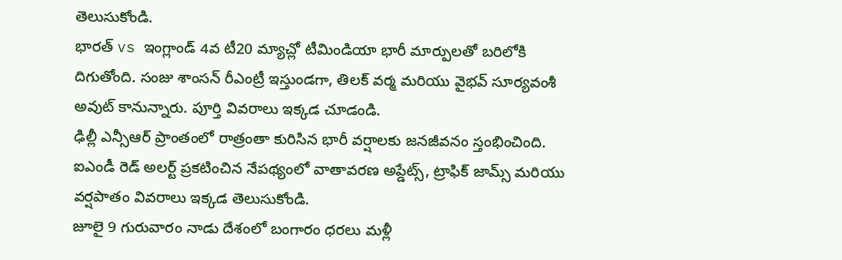తెలుసుకోండి.
భారత్ vs ఇంగ్లాండ్ 4వ టీ20 మ్యాచ్లో టీమిండియా భారీ మార్పులతో బరిలోకి దిగుతోంది. సంజు శాంసన్ రీఎంట్రీ ఇస్తుండగా, తిలక్ వర్మ మరియు వైభవ్ సూర్యవంశీ అవుట్ కానున్నారు. పూర్తి వివరాలు ఇక్కడ చూడండి.
ఢిల్లీ ఎన్సీఆర్ ప్రాంతంలో రాత్రంతా కురిసిన భారీ వర్షాలకు జనజీవనం స్తంభించింది. ఐఎండీ రెడ్ అలర్ట్ ప్రకటించిన నేపథ్యంలో వాతావరణ అప్డేట్స్, ట్రాఫిక్ జామ్స్ మరియు వర్షపాతం వివరాలు ఇక్కడ తెలుసుకోండి.
జూలై 9 గురువారం నాడు దేశంలో బంగారం ధరలు మళ్లీ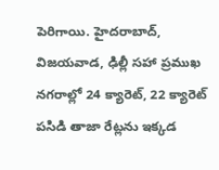పెరిగాయి. హైదరాబాద్, విజయవాడ, ఢిల్లీ సహా ప్రముఖ నగరాల్లో 24 క్యారెట్, 22 క్యారెట్ పసిడి తాజా రేట్లను ఇక్కడ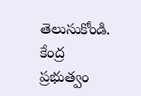తెలుసుకోండి.
కేంద్ర ప్రభుత్వం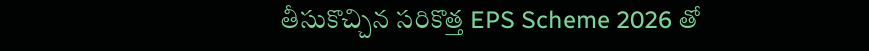తీసుకొచ్చిన సరికొత్త EPS Scheme 2026 తో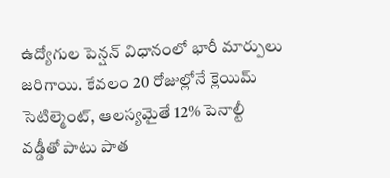ఉద్యోగుల పెన్షన్ విధానంలో భారీ మార్పులు జరిగాయి. కేవలం 20 రోజుల్లోనే క్లెయిమ్ సెటిల్మెంట్, ఆలస్యమైతే 12% పెనాల్టీ వడ్డీతో పాటు పాత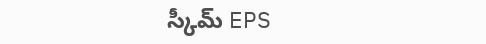స్కీమ్ EPS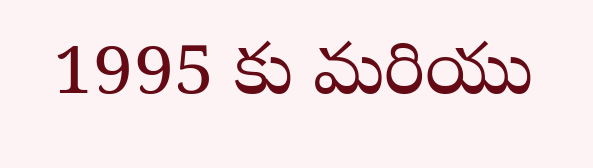1995 కు మరియు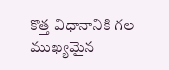కొత్త విధానానికి గల ముఖ్యమైన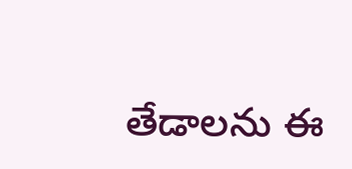తేడాలను ఈ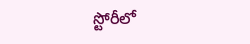స్టోరీలో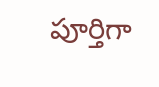పూర్తిగా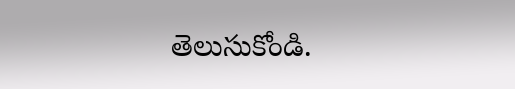తెలుసుకోండి.